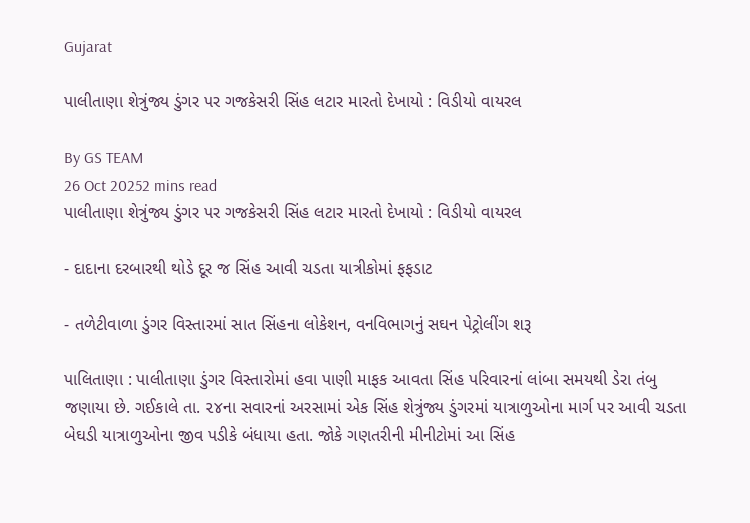Gujarat

પાલીતાણા શેત્રુંજ્ય ડુંગર પર ગજકેસરી સિંહ લટાર મારતો દેખાયો : વિડીયો વાયરલ

By GS TEAM
26 Oct 20252 mins read
પાલીતાણા શેત્રુંજ્ય ડુંગર પર ગજકેસરી સિંહ લટાર મારતો દેખાયો : વિડીયો વાયરલ

- દાદાના દરબારથી થોડે દૂર જ સિંહ આવી ચડતા યાત્રીકોમાં ફફડાટ

- તળેટીવાળા ડુંગર વિસ્તારમાં સાત સિંહના લોકેશન, વનવિભાગનું સઘન પેટ્રોલીંગ શરૂ

પાલિતાણા : પાલીતાણા ડુંગર વિસ્તારોમાં હવા પાણી માફક આવતા સિંહ પરિવારનાં લાંબા સમયથી ડેરા તંબુ જણાયા છે. ગઈકાલે તા. ૨૪ના સવારનાં અરસામાં એક સિંહ શેત્રુંજ્ય ડુંગરમાં યાત્રાળુઓના માર્ગ પર આવી ચડતા બેઘડી યાત્રાળુઓના જીવ પડીકે બંધાયા હતા. જોકે ગણતરીની મીનીટોમાં આ સિંહ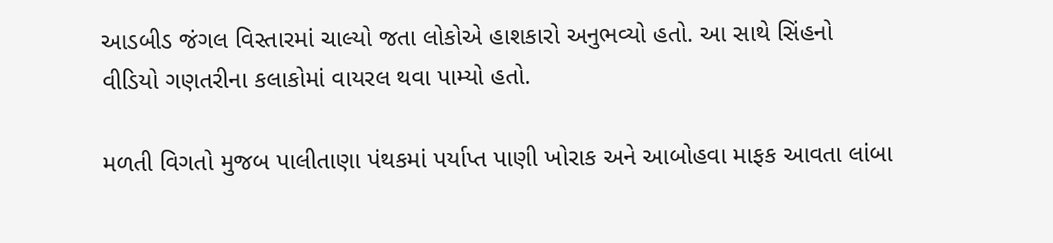આડબીડ જંગલ વિસ્તારમાં ચાલ્યો જતા લોકોએ હાશકારો અનુભવ્યો હતો. આ સાથે સિંહનો વીડિયો ગણતરીના કલાકોમાં વાયરલ થવા પામ્યો હતો.

મળતી વિગતો મુજબ પાલીતાણા પંથકમાં પર્યાપ્ત પાણી ખોરાક અને આબોહવા માફક આવતા લાંબા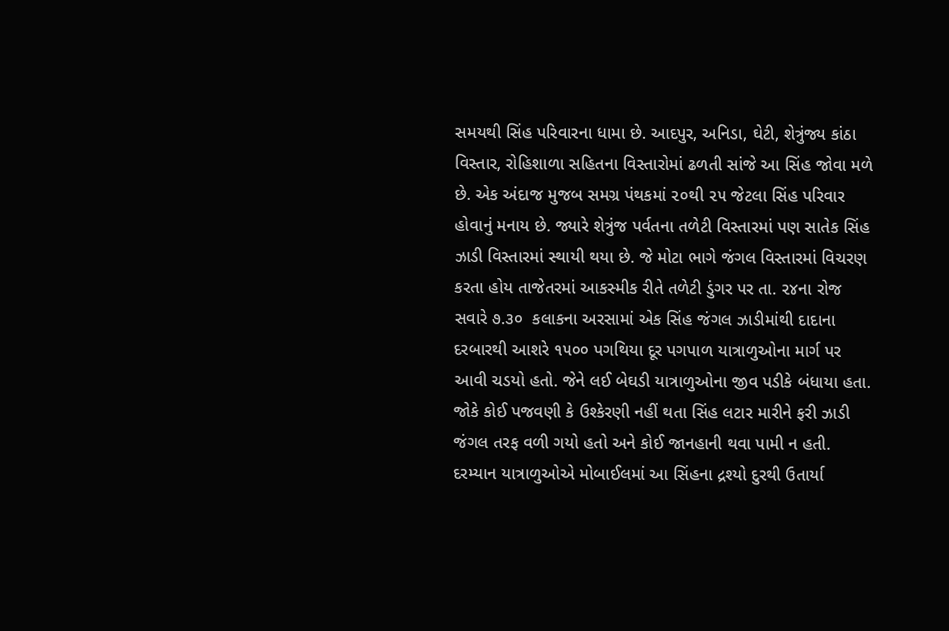સમયથી સિંહ પરિવારના ધામા છે. આદપુર, અનિડા, ઘેટી, શેત્રુંજ્ય કાંઠા વિસ્તાર, રોહિશાળા સહિતના વિસ્તારોમાં ઢળતી સાંજે આ સિંહ જોવા મળે છે. એક અંદાજ મુજબ સમગ્ર પંથકમાં ૨૦થી ૨૫ જેટલા સિંહ પરિવાર હોવાનું મનાય છે. જ્યારે શેત્રુંજ પર્વતના તળેટી વિસ્તારમાં પણ સાતેક સિંહ ઝાડી વિસ્તારમાં સ્થાયી થયા છે. જે મોટા ભાગે જંગલ વિસ્તારમાં વિચરણ કરતા હોય તાજેતરમાં આકસ્મીક રીતે તળેટી ડુંગર પર તા. ૨૪ના રોજ સવારે ૭.૩૦  કલાકના અરસામાં એક સિંહ જંગલ ઝાડીમાંથી દાદાના દરબારથી આશરે ૧૫૦૦ પગથિયા દૂર પગપાળ યાત્રાળુઓના માર્ગ પર આવી ચડયો હતો. જેને લઈ બેઘડી યાત્રાળુઓના જીવ પડીકે બંધાયા હતા. જોકે કોઈ પજવણી કે ઉશ્કેરણી નહીં થતા સિંહ લટાર મારીને ફરી ઝાડી જંગલ તરફ વળી ગયો હતો અને કોઈ જાનહાની થવા પામી ન હતી. દરમ્યાન યાત્રાળુઓએ મોબાઈલમાં આ સિંહના દ્રશ્યો દુરથી ઉતાર્યા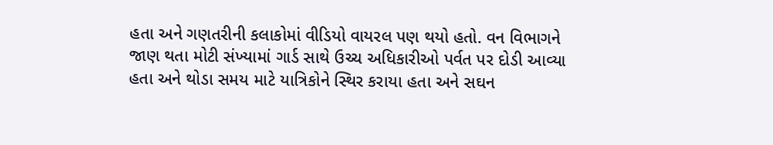હતા અને ગણતરીની કલાકોમાં વીડિયો વાયરલ પણ થયો હતો. વન વિભાગને જાણ થતા મોટી સંખ્યામાં ગાર્ડ સાથે ઉચ્ચ અધિકારીઓ પર્વત પર દોડી આવ્યા હતા અને થોડા સમય માટે યાત્રિકોને સ્થિર કરાયા હતા અને સઘન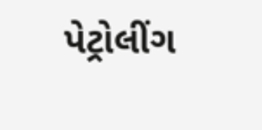પેટ્રોલીંગ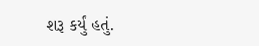શરૂ કર્યું હતું.